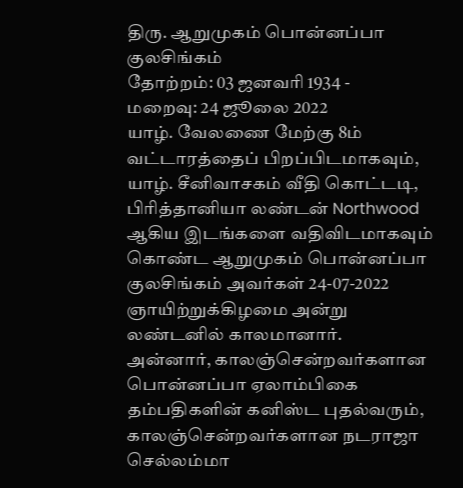திரு. ஆறுமுகம் பொன்னப்பா குலசிங்கம்
தோற்றம்: 03 ஜனவரி 1934 -
மறைவு: 24 ஜூலை 2022
யாழ். வேலணை மேற்கு 8ம் வட்டாரத்தைப் பிறப்பிடமாகவும், யாழ். சீனிவாசகம் வீதி கொட்டடி, பிரித்தானியா லண்டன் Northwood ஆகிய இடங்களை வதிவிடமாகவும் கொண்ட ஆறுமுகம் பொன்னப்பா குலசிங்கம் அவர்கள் 24-07-2022 ஞாயிற்றுக்கிழமை அன்று லண்டனில் காலமானார்.
அன்னார், காலஞ்சென்றவர்களான பொன்னப்பா ஏலாம்பிகை தம்பதிகளின் கனிஸ்ட புதல்வரும்,
காலஞ்சென்றவர்களான நடராஜா செல்லம்மா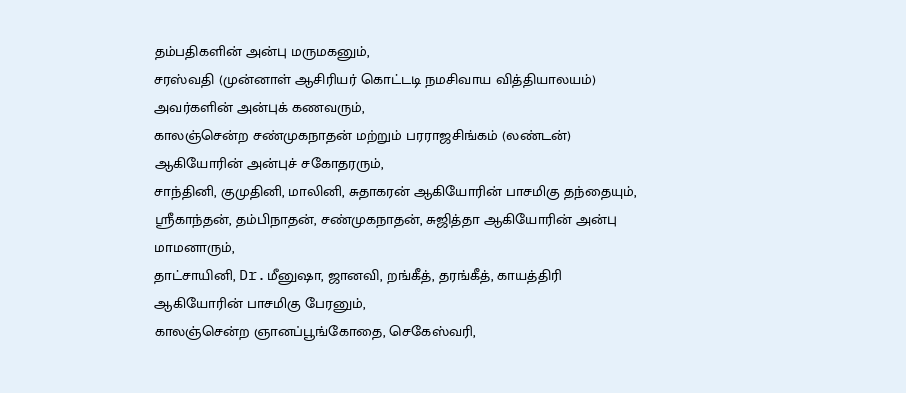தம்பதிகளின் அன்பு மருமகனும்,
சரஸ்வதி (முன்னாள் ஆசிரியர் கொட்டடி நமசிவாய வித்தியாலயம்) அவர்களின் அன்புக் கணவரும்,
காலஞ்சென்ற சண்முகநாதன் மற்றும் பரராஜசிங்கம் (லண்டன்) ஆகியோரின் அன்புச் சகோதரரும்,
சாந்தினி, குமுதினி, மாலினி, சுதாகரன் ஆகியோரின் பாசமிகு தந்தையும்,
ஸ்ரீகாந்தன், தம்பிநாதன், சண்முகநாதன், சுஜித்தா ஆகியோரின் அன்பு மாமனாரும்,
தாட்சாயினி, Dr.மீனுஷா, ஜானவி, றங்கீத், தரங்கீத், காயத்திரி ஆகியோரின் பாசமிகு பேரனும்,
காலஞ்சென்ற ஞானப்பூங்கோதை, செகேஸ்வரி,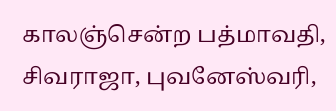காலஞ்சென்ற பத்மாவதி, சிவராஜா, புவனேஸ்வரி,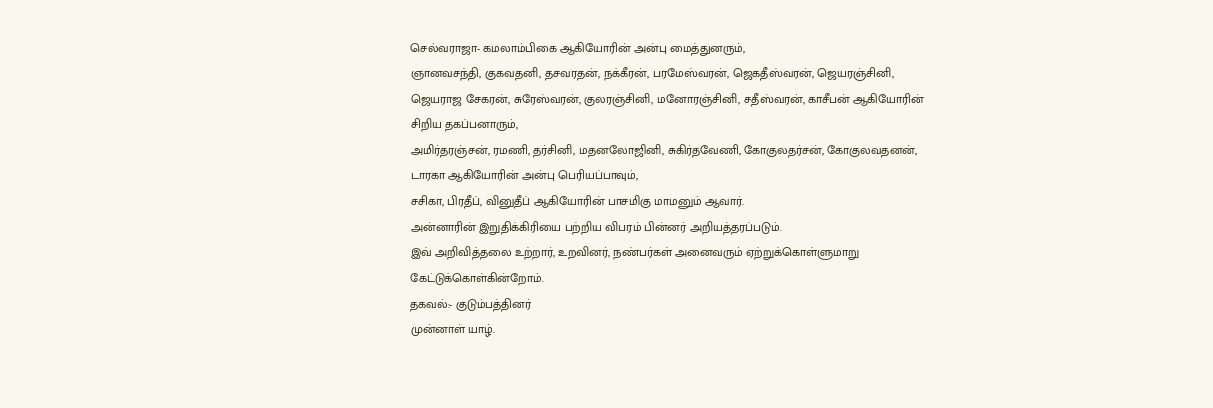செல்வராஜா- கமலாம்பிகை ஆகியோரின் அன்பு மைத்துனரும்,
ஞானவசந்தி, குகவதனி, தசவரதன், நக்கீரன், பரமேஸ்வரன், ஜெகதீஸ்வரன், ஜெயரஞ்சினி, ஜெயராஜ சேகரன், சுரேஸ்வரன், குலரஞ்சினி, மனோரஞ்சினி, சதீஸ்வரன், காசீபன் ஆகியோரின் சிறிய தகப்பனாரும்,
அமிர்தரஞ்சன், ரமணி, தர்சினி, மதனலோஜினி, சுகிர்தவேணி, கோகுலதர்சன், கோகுலவதனன், டாரகா ஆகியோரின் அன்பு பெரியப்பாவும்,
சசிகா, பிரதீப், வினுதீப் ஆகியோரின் பாசமிகு மாமனும் ஆவார்.
அன்னாரின் இறுதிக்கிரியை பற்றிய விபரம் பின்னர் அறியத்தரப்படும்.
இவ் அறிவித்தலை உற்றார், உறவினர், நண்பர்கள் அனைவரும் ஏற்றுக்கொள்ளுமாறு கேட்டுக்கொள்கின்றோம்.
தகவல்:- குடும்பத்தினர்
முன்னாள் யாழ்.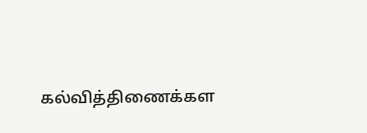கல்வித்திணைக்கள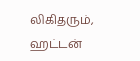லிகிதரும், ஹட்டன்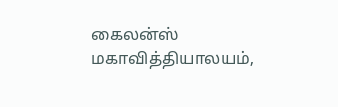கைலன்ஸ் மகாவித்தியாலயம்,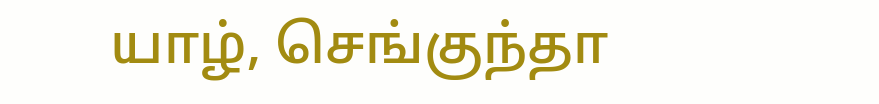யாழ், செங்குந்தா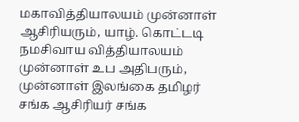மகாவித்தியாலயம் முன்னாள் ஆசிரியரும், யாழ். கொட்டடி நமசிவாய வித்தியாலயம் முன்னாள் உப அதிபரும், முன்னாள் இலங்கை தமிழர் சங்க ஆசிரியர் சங்க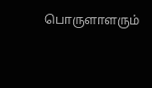பொருளாளரும்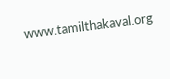www.tamilthakaval.org